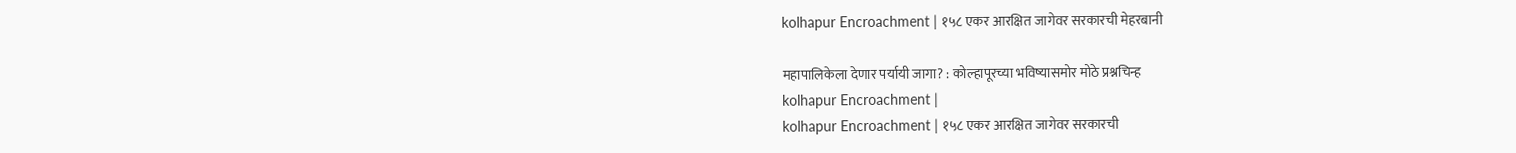kolhapur Encroachment | १५८ एकर आरक्षित जागेवर सरकारची मेहरबानी

महापालिकेला देणार पर्यायी जागा? : कोल्हापूरच्या भविष्यासमोर मोठे प्रश्नचिन्ह
kolhapur Encroachment |
kolhapur Encroachment | १५८ एकर आरक्षित जागेवर सरकारची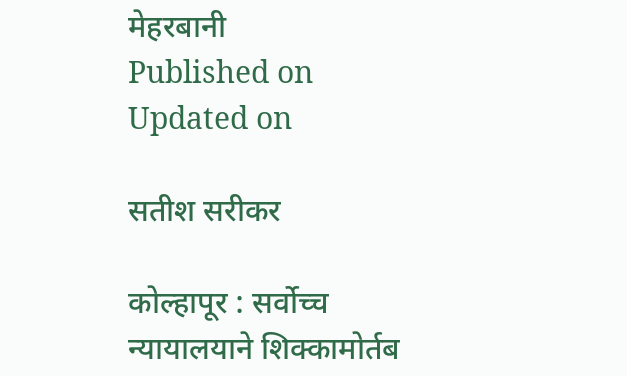मेहरबानी
Published on
Updated on

सतीश सरीकर

कोल्हापूर : सर्वोच्च न्यायालयाने शिक्कामोर्तब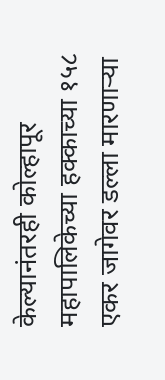केल्यानंतरही कोल्हापूर महापालिकेच्या हक्काच्या १५८ एकर जागेवर डल्ला मारणाऱ्या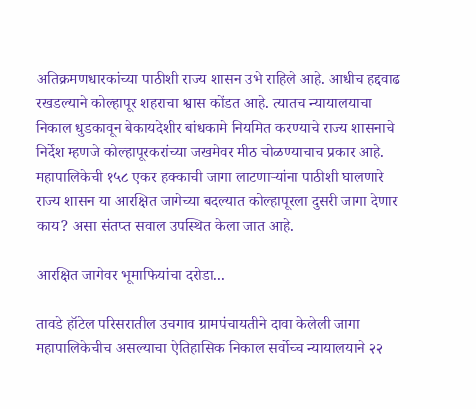अतिक्रमणधारकांच्या पाठीशी राज्य शासन उभे राहिले आहे. आधीच हद्दवाढ रखडल्याने कोल्हापूर शहराचा श्वास कोंडत आहे. त्यातच न्यायालयाचा निकाल धुडकावून बेकायदेशीर बांधकामे नियमित करण्याचे राज्य शासनाचे निर्देश म्हणजे कोल्हापूरकरांच्या जखमेवर मीठ चोळण्याचाच प्रकार आहे. महापालिकेची १५८ एकर हक्काची जागा लाटणाऱ्यांना पाठीशी घालणारे राज्य शासन या आरक्षित जागेच्या बदल्यात कोल्हापूरला दुसरी जागा देणार काय? असा संतप्त सवाल उपस्थित केला जात आहे.

आरक्षित जागेवर भूमाफियांचा दरोडा...

तावडे हॉटेल परिसरातील उचगाव ग्रामपंचायतीने दावा केलेली जागा महापालिकेचीच असल्याचा ऐतिहासिक निकाल सर्वोच्च न्यायालयाने २२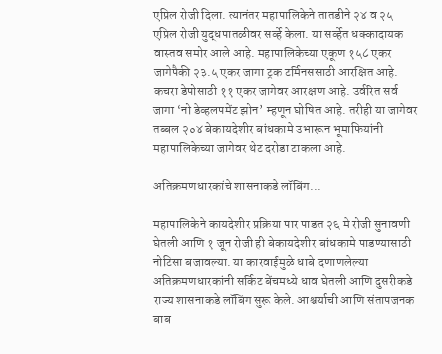एप्रिल रोजी दिला. त्यानंतर महापालिकेने तातडीने २४ व २५ एप्रिल रोजी युद्धपातळीवर सर्व्हे केला. या सर्व्हेत धक्कादायक वास्तव समोर आले आहे. महापालिकेच्या एकूण १५८ एकर जागेपैकी २३.५ एकर जागा ट्रक टर्मिनससाठी आरक्षित आहे. कचरा डेपोसाठी ११ एकर जागेवर आरक्षण आहे. उर्वरित सर्व जागा ‘नो डेव्हलपमेंट झोन’ म्हणून घोषित आहे. तरीही या जागेवर तब्बल २०४ बेकायदेशीर बांधकामे उभारून भूमाफियांनी महापालिकेच्या जागेवर थेट दरोडा टाकला आहे.

अतिक्रमणधारकांचे शासनाकडे लॉबिंग...

महापालिकेने कायदेशीर प्रक्रिया पार पाडत २६ मे रोजी सुनावणी घेतली आणि १ जून रोजी ही बेकायदेशीर बांधकामे पाडण्यासाठी नोटिसा बजावल्या. या कारवाईमुळे धाबे दणाणलेल्या अतिक्रमणधारकांनी सर्किट बेंचमध्ये धाव घेतली आणि दुसरीकडे राज्य शासनाकडे लॉबिंग सुरू केले. आश्चर्याची आणि संतापजनक बाब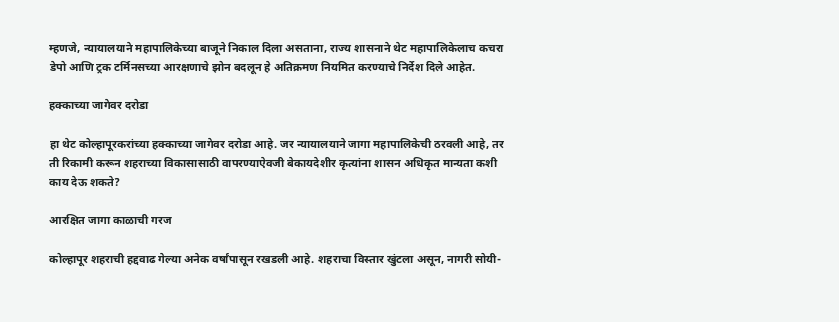म्हणजे, न्यायालयाने महापालिकेच्या बाजूने निकाल दिला असताना, राज्य शासनाने थेट महापालिकेलाच कचरा डेपो आणि ट्रक टर्मिनसच्या आरक्षणाचे झोन बदलून हे अतिक्रमण नियमित करण्याचे निर्देश दिले आहेत.

हक्काच्या जागेवर दरोडा

हा थेट कोल्हापूरकरांच्या हक्काच्या जागेवर दरोडा आहे. जर न्यायालयाने जागा महापालिकेची ठरवली आहे, तर ती रिकामी करून शहराच्या विकासासाठी वापरण्याऐवजी बेकायदेशीर कृत्यांना शासन अधिकृत मान्यता कशी काय देऊ शकते?

आरक्षित जागा काळाची गरज

कोल्हापूर शहराची हद्दवाढ गेल्या अनेक वर्षांपासून रखडली आहे. शहराचा विस्तार खुंटला असून, नागरी सोयी-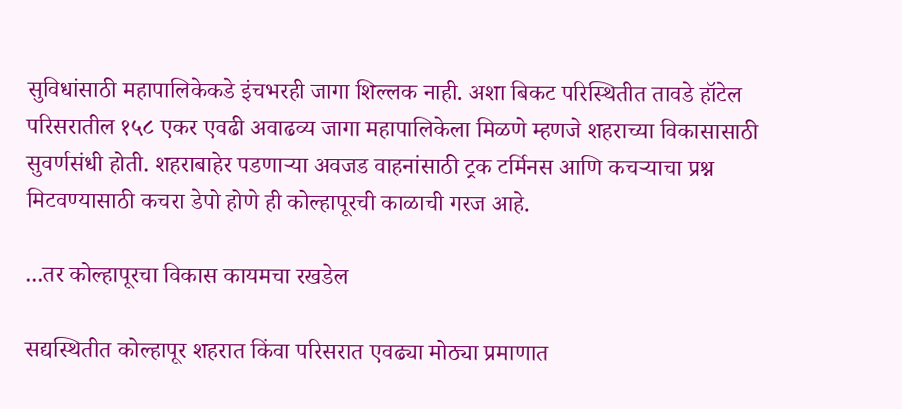सुविधांसाठी महापालिकेकडे इंचभरही जागा शिल्लक नाही. अशा बिकट परिस्थितीत तावडे हॉटेल परिसरातील १५८ एकर एवढी अवाढव्य जागा महापालिकेला मिळणे म्हणजे शहराच्या विकासासाठी सुवर्णसंधी होती. शहराबाहेर पडणाऱ्या अवजड वाहनांसाठी ट्रक टर्मिनस आणि कचऱ्याचा प्रश्न मिटवण्यासाठी कचरा डेपो होणे ही कोल्हापूरची काळाची गरज आहे.

...तर कोल्हापूरचा विकास कायमचा रखडेल

सद्यस्थितीत कोल्हापूर शहरात किंवा परिसरात एवढ्या मोठ्या प्रमाणात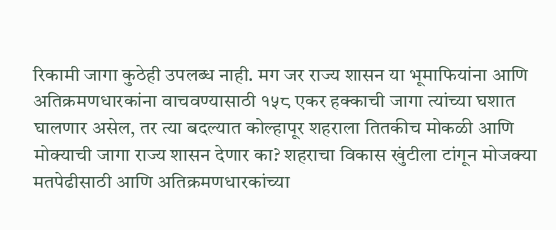रिकामी जागा कुठेही उपलब्ध नाही. मग जर राज्य शासन या भूमाफियांना आणि अतिक्रमणधारकांना वाचवण्यासाठी १५८ एकर हक्काची जागा त्यांच्या घशात घालणार असेल, तर त्या बदल्यात कोल्हापूर शहराला तितकीच मोकळी आणि मोक्याची जागा राज्य शासन देणार का? शहराचा विकास खुंटीला टांगून मोजक्या मतपेढीसाठी आणि अतिक्रमणधारकांच्या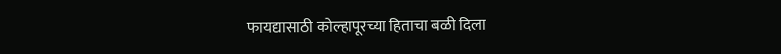फायद्यासाठी कोल्हापूरच्या हिताचा बळी दिला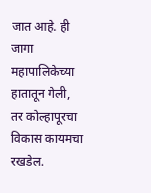जात आहे. ही जागा महापालिकेच्या हातातून गेली, तर कोल्हापूरचा विकास कायमचा रखडेल.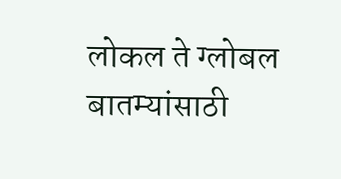लोकल ते ग्लोबल बातम्यांसाठी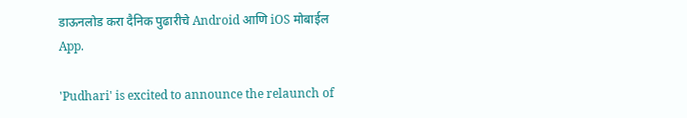डाऊनलोड करा दैनिक पुढारीचे Android आणि iOS मोबाईल App.

'Pudhari' is excited to announce the relaunch of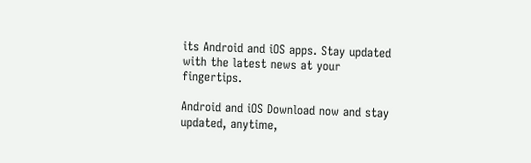its Android and iOS apps. Stay updated with the latest news at your fingertips.

Android and iOS Download now and stay updated, anytime,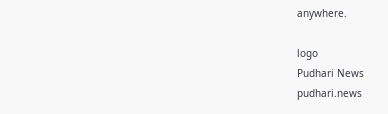anywhere.

logo
Pudhari News
pudhari.news